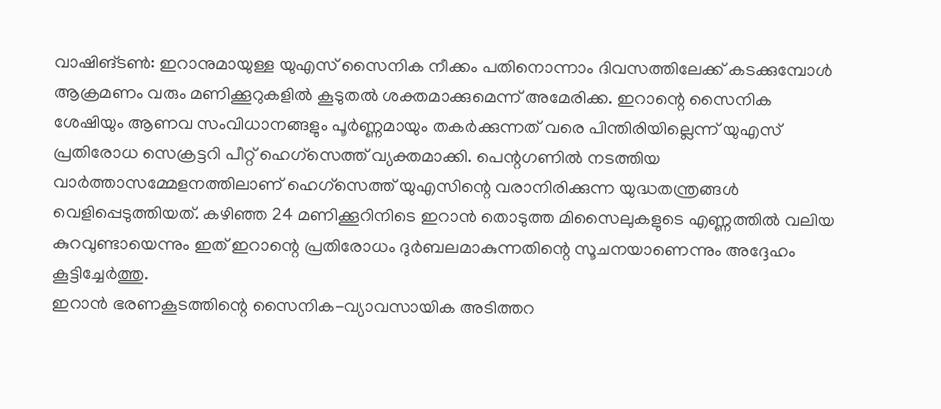വാഷിങ്ടൺ: ഇറാനുമായുള്ള യുഎസ് സൈനിക നീക്കം പതിനൊന്നാം ദിവസത്തിലേക്ക് കടക്കുമ്പോൾ ആക്രമണം വരും മണിക്കൂറുകളിൽ കൂടുതൽ ശക്തമാക്കുമെന്ന് അമേരിക്ക. ഇറാന്റെ സൈനിക ശേഷിയും ആണവ സംവിധാനങ്ങളും പൂർണ്ണമായും തകർക്കുന്നത് വരെ പിന്തിരിയില്ലെന്ന് യുഎസ് പ്രതിരോധ സെക്രട്ടറി പീറ്റ് ഹെഗ്സെത്ത് വ്യക്തമാക്കി. പെന്റഗണിൽ നടത്തിയ വാർത്താസമ്മേളനത്തിലാണ് ഹെഗ്സെത്ത് യുഎസിന്റെ വരാനിരിക്കുന്ന യുദ്ധതന്ത്രങ്ങൾ വെളിപ്പെടുത്തിയത്. കഴിഞ്ഞ 24 മണിക്കൂറിനിടെ ഇറാൻ തൊടുത്ത മിസൈലുകളുടെ എണ്ണത്തിൽ വലിയ കുറവുണ്ടായെന്നും ഇത് ഇറാന്റെ പ്രതിരോധം ദുർബലമാകുന്നതിന്റെ സൂചനയാണെന്നും അദ്ദേഹം കൂട്ടിച്ചേർത്തു.
ഇറാൻ ഭരണകൂടത്തിന്റെ സൈനിക-വ്യാവസായിക അടിത്തറ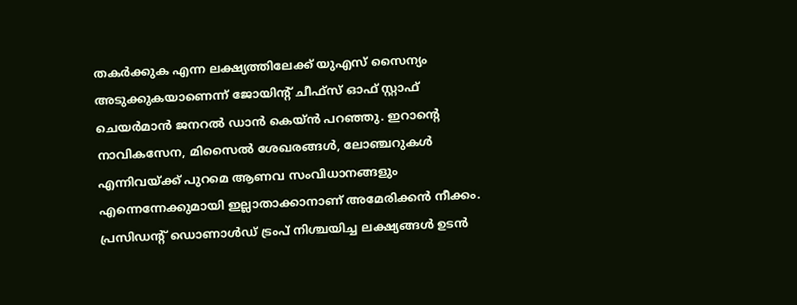തകർക്കുക എന്ന ലക്ഷ്യത്തിലേക്ക് യുഎസ് സൈന്യം അടുക്കുകയാണെന്ന് ജോയിന്റ് ചീഫ്സ് ഓഫ് സ്റ്റാഫ് ചെയർമാൻ ജനറൽ ഡാൻ കെയ്ൻ പറഞ്ഞു. ഇറാന്റെ നാവികസേന, മിസൈൽ ശേഖരങ്ങൾ, ലോഞ്ചറുകൾ എന്നിവയ്ക്ക് പുറമെ ആണവ സംവിധാനങ്ങളും എന്നെന്നേക്കുമായി ഇല്ലാതാക്കാനാണ് അമേരിക്കൻ നീക്കം. പ്രസിഡന്റ് ഡൊണാൾഡ് ട്രംപ് നിശ്ചയിച്ച ലക്ഷ്യങ്ങൾ ഉടൻ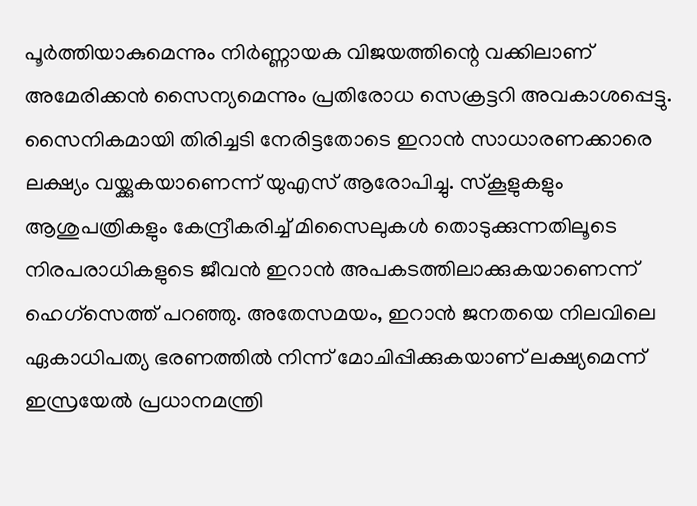പൂർത്തിയാകുമെന്നും നിർണ്ണായക വിജയത്തിന്റെ വക്കിലാണ് അമേരിക്കൻ സൈന്യമെന്നും പ്രതിരോധ സെക്രട്ടറി അവകാശപ്പെട്ടു.
സൈനികമായി തിരിച്ചടി നേരിട്ടതോടെ ഇറാൻ സാധാരണക്കാരെ ലക്ഷ്യം വയ്ക്കുകയാണെന്ന് യുഎസ് ആരോപിച്ചു. സ്കൂളുകളും ആശുപത്രികളും കേന്ദ്രീകരിച്ച് മിസൈലുകൾ തൊടുക്കുന്നതിലൂടെ നിരപരാധികളുടെ ജീവൻ ഇറാൻ അപകടത്തിലാക്കുകയാണെന്ന് ഹെഗ്സെത്ത് പറഞ്ഞു. അതേസമയം, ഇറാൻ ജനതയെ നിലവിലെ ഏകാധിപത്യ ഭരണത്തിൽ നിന്ന് മോചിപ്പിക്കുകയാണ് ലക്ഷ്യമെന്ന് ഇസ്രയേൽ പ്രധാനമന്ത്രി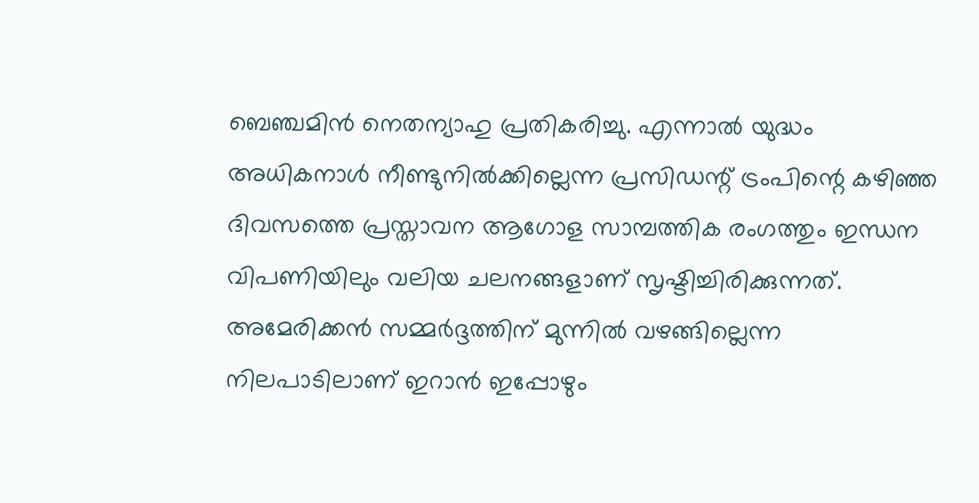ബെഞ്ചമിൻ നെതന്യാഹു പ്രതികരിച്ചു. എന്നാൽ യുദ്ധം അധികനാൾ നീണ്ടുനിൽക്കില്ലെന്ന പ്രസിഡന്റ് ട്രംപിന്റെ കഴിഞ്ഞ ദിവസത്തെ പ്രസ്താവന ആഗോള സാമ്പത്തിക രംഗത്തും ഇന്ധന വിപണിയിലും വലിയ ചലനങ്ങളാണ് സൃഷ്ടിച്ചിരിക്കുന്നത്.
അമേരിക്കൻ സമ്മർദ്ദത്തിന് മുന്നിൽ വഴങ്ങില്ലെന്ന നിലപാടിലാണ് ഇറാൻ ഇപ്പോഴും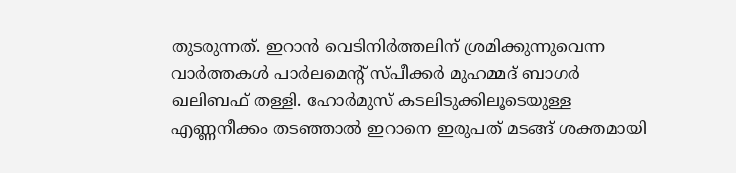തുടരുന്നത്. ഇറാൻ വെടിനിർത്തലിന് ശ്രമിക്കുന്നുവെന്ന വാർത്തകൾ പാർലമെന്റ് സ്പീക്കർ മുഹമ്മദ് ബാഗർ ഖലിബഫ് തള്ളി. ഹോർമുസ് കടലിടുക്കിലൂടെയുള്ള എണ്ണനീക്കം തടഞ്ഞാൽ ഇറാനെ ഇരുപത് മടങ്ങ് ശക്തമായി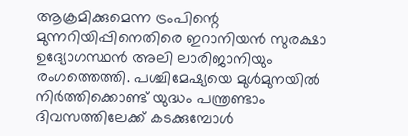ആക്രമിക്കുമെന്ന ട്രംപിന്റെ മുന്നറിയിപ്പിനെതിരെ ഇറാനിയൻ സുരക്ഷാ ഉദ്യോഗസ്ഥൻ അലി ലാരിജാനിയും രംഗത്തെത്തി. പശ്ചിമേഷ്യയെ മുൾമുനയിൽ നിർത്തിക്കൊണ്ട് യുദ്ധം പന്ത്രണ്ടാം ദിവസത്തിലേക്ക് കടക്കുമ്പോൾ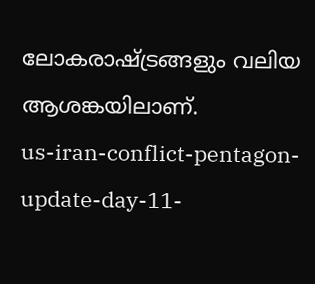ലോകരാഷ്ട്രങ്ങളും വലിയ ആശങ്കയിലാണ്.
us-iran-conflict-pentagon-update-day-11-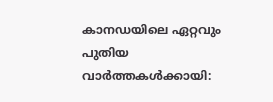കാനഡയിലെ ഏറ്റവും പുതിയ വാർത്തകൾക്കായി: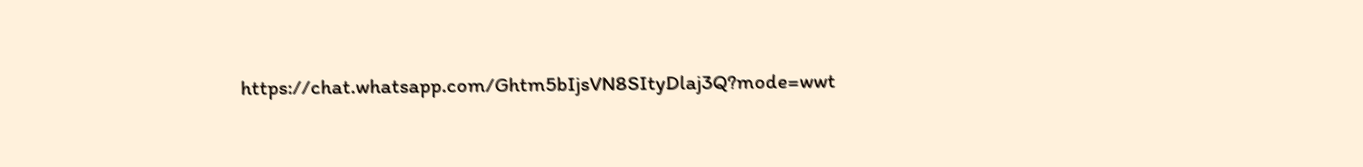https://chat.whatsapp.com/Ghtm5bIjsVN8SItyDlaj3Q?mode=wwt